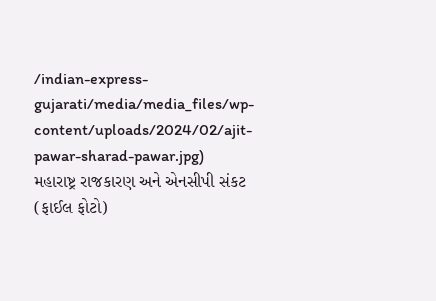/indian-express-gujarati/media/media_files/wp-content/uploads/2024/02/ajit-pawar-sharad-pawar.jpg)
મહારાષ્ટ્ર રાજકારણ અને એનસીપી સંકટ (ફાઈલ ફોટો)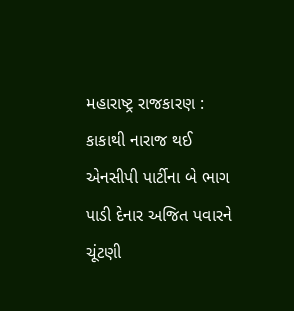મહારાષ્ટ્ર રાજકારણ : કાકાથી નારાજ થઈ એનસીપી પાર્ટીના બે ભાગ પાડી દેનાર અજિત પવારને ચૂંટણી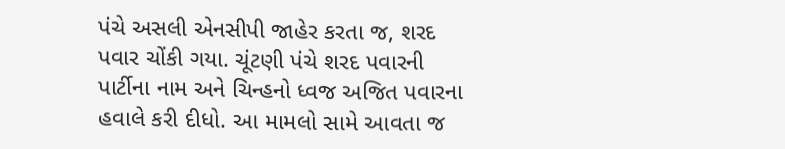પંચે અસલી એનસીપી જાહેર કરતા જ, શરદ પવાર ચોંકી ગયા. ચૂંટણી પંચે શરદ પવારની પાર્ટીના નામ અને ચિન્હનો ધ્વજ અજિત પવારના હવાલે કરી દીધો. આ મામલો સામે આવતા જ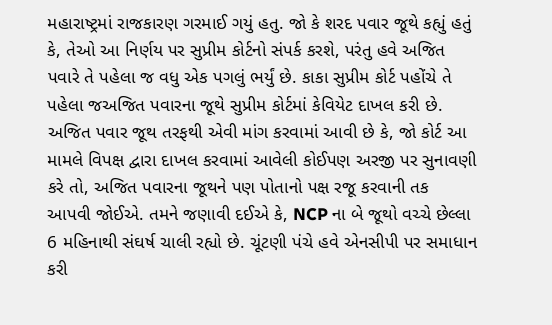મહારાષ્ટ્રમાં રાજકારણ ગરમાઈ ગયું હતુ. જો કે શરદ પવાર જૂથે કહ્યું હતું કે, તેઓ આ નિર્ણય પર સુપ્રીમ કોર્ટનો સંપર્ક કરશે, પરંતુ હવે અજિત પવારે તે પહેલા જ વધુ એક પગલું ભર્યું છે. કાકા સુપ્રીમ કોર્ટ પહોંચે તે પહેલા જઅજિત પવારના જૂથે સુપ્રીમ કોર્ટમાં કેવિયેટ દાખલ કરી છે.
અજિત પવાર જૂથ તરફથી એવી માંગ કરવામાં આવી છે કે, જો કોર્ટ આ મામલે વિપક્ષ દ્વારા દાખલ કરવામાં આવેલી કોઈપણ અરજી પર સુનાવણી કરે તો, અજિત પવારના જૂથને પણ પોતાનો પક્ષ રજૂ કરવાની તક આપવી જોઈએ. તમને જણાવી દઈએ કે, NCP ના બે જૂથો વચ્ચે છેલ્લા 6 મહિનાથી સંઘર્ષ ચાલી રહ્યો છે. ચૂંટણી પંચે હવે એનસીપી પર સમાધાન કરી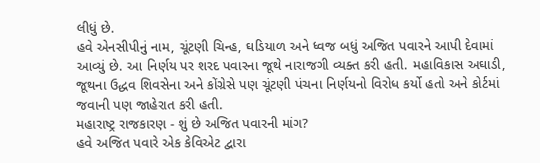લીધું છે.
હવે એનસીપીનું નામ, ચૂંટણી ચિન્હ, ઘડિયાળ અને ધ્વજ બધું અજિત પવારને આપી દેવામાં આવ્યું છે. આ નિર્ણય પર શરદ પવારના જૂથે નારાજગી વ્યક્ત કરી હતી. મહાવિકાસ અઘાડી, જૂથના ઉદ્ધવ શિવસેના અને કોંગ્રેસે પણ ચૂંટણી પંચના નિર્ણયનો વિરોધ કર્યો હતો અને કોર્ટમાં જવાની પણ જાહેરાત કરી હતી.
મહારાષ્ટ્ર રાજકારણ - શું છે અજિત પવારની માંગ?
હવે અજિત પવારે એક કેવિએટ દ્વારા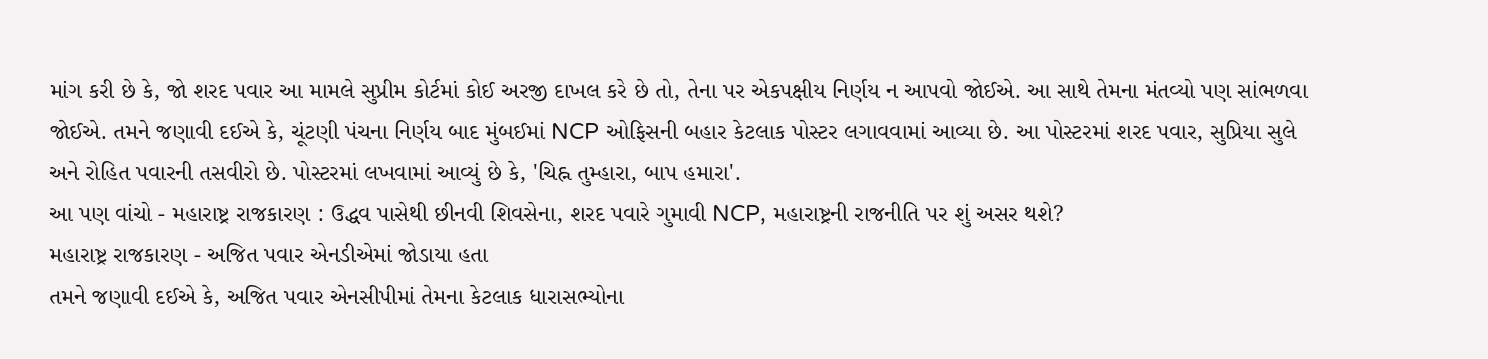માંગ કરી છે કે, જો શરદ પવાર આ મામલે સુપ્રીમ કોર્ટમાં કોઈ અરજી દાખલ કરે છે તો, તેના પર એકપક્ષીય નિર્ણય ન આપવો જોઈએ. આ સાથે તેમના મંતવ્યો પણ સાંભળવા જોઈએ. તમને જણાવી દઈએ કે, ચૂંટણી પંચના નિર્ણય બાદ મુંબઈમાં NCP ઓફિસની બહાર કેટલાક પોસ્ટર લગાવવામાં આવ્યા છે. આ પોસ્ટરમાં શરદ પવાર, સુપ્રિયા સુલે અને રોહિત પવારની તસવીરો છે. પોસ્ટરમાં લખવામાં આવ્યું છે કે, 'ચિહ્ન તુમ્હારા, બાપ હમારા'.
આ પણ વાંચો - મહારાષ્ટ્ર રાજકારણ : ઉદ્ધવ પાસેથી છીનવી શિવસેના, શરદ પવારે ગુમાવી NCP, મહારાષ્ટ્રની રાજનીતિ પર શું અસર થશે?
મહારાષ્ટ્ર રાજકારણ - અજિત પવાર એનડીએમાં જોડાયા હતા
તમને જણાવી દઈએ કે, અજિત પવાર એનસીપીમાં તેમના કેટલાક ધારાસભ્યોના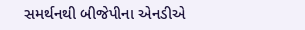સમર્થનથી બીજેપીના એનડીએ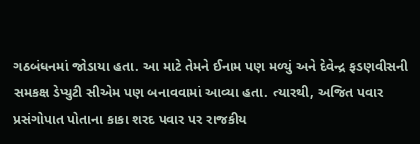ગઠબંધનમાં જોડાયા હતા. આ માટે તેમને ઈનામ પણ મળ્યું અને દેવેન્દ્ર ફડણવીસની સમકક્ષ ડેપ્યુટી સીએમ પણ બનાવવામાં આવ્યા હતા. ત્યારથી, અજિત પવાર પ્રસંગોપાત પોતાના કાકા શરદ પવાર પર રાજકીય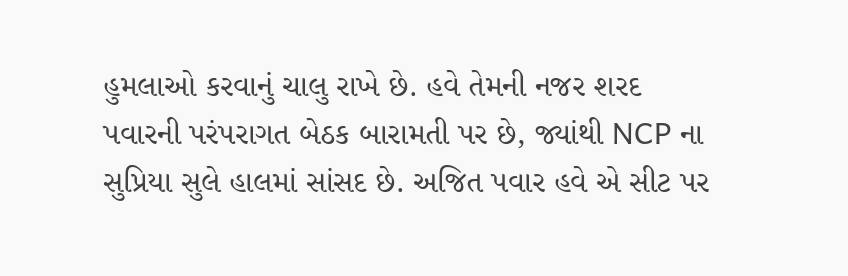હુમલાઓ કરવાનું ચાલુ રાખે છે. હવે તેમની નજર શરદ પવારની પરંપરાગત બેઠક બારામતી પર છે, જ્યાંથી NCP ના સુપ્રિયા સુલે હાલમાં સાંસદ છે. અજિત પવાર હવે એ સીટ પર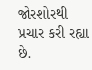જોરશોરથી પ્રચાર કરી રહ્યા છે.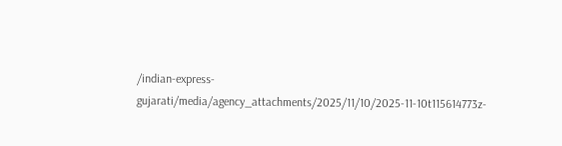/indian-express-gujarati/media/agency_attachments/2025/11/10/2025-11-10t115614773z-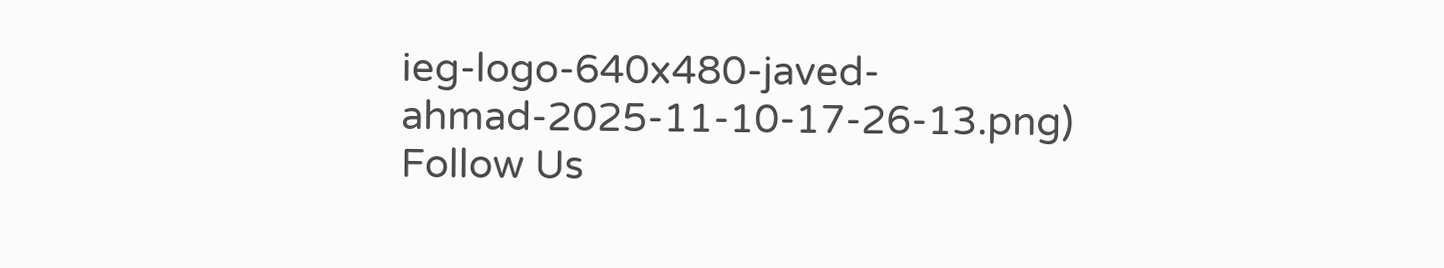ieg-logo-640x480-javed-ahmad-2025-11-10-17-26-13.png)
Follow Us